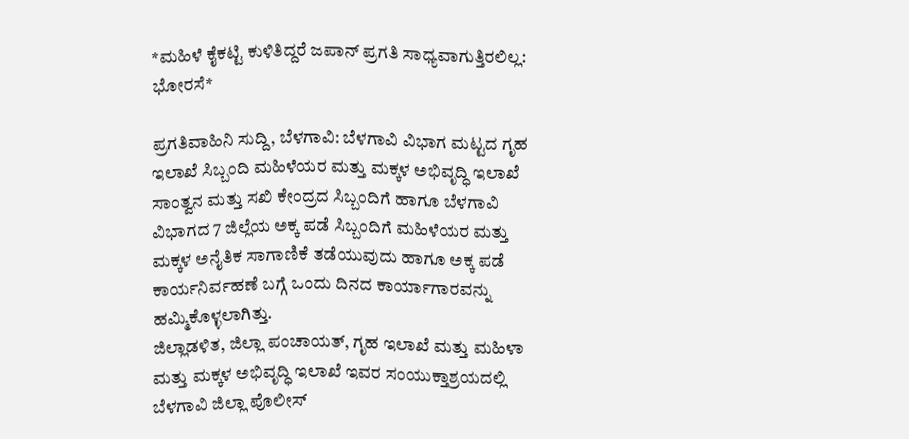*ಮಹಿಳೆ ಕೈಕಟ್ಟಿ ಕುಳಿತಿದ್ದರೆ ಜಪಾನ್ ಪ್ರಗತಿ ಸಾಧ್ಯವಾಗುತ್ತಿರಲಿಲ್ಲ: ಭೋರಸೆ*

ಪ್ರಗತಿವಾಹಿನಿ ಸುದ್ದಿ, ಬೆಳಗಾವಿ: ಬೆಳಗಾವಿ ವಿಭಾಗ ಮಟ್ಟದ ಗೃಹ ಇಲಾಖೆ ಸಿಬ್ಬಂದಿ ಮಹಿಳೆಯರ ಮತ್ತು ಮಕ್ಕಳ ಅಭಿವೃದ್ಧಿ ಇಲಾಖೆ ಸಾಂತ್ವನ ಮತ್ತು ಸಖಿ ಕೇಂದ್ರದ ಸಿಬ್ಬಂದಿಗೆ ಹಾಗೂ ಬೆಳಗಾವಿ ವಿಭಾಗದ 7 ಜಿಲ್ಲೆಯ ಅಕ್ಕ ಪಡೆ ಸಿಬ್ಬಂದಿಗೆ ಮಹಿಳೆಯರ ಮತ್ತು ಮಕ್ಕಳ ಅನೈತಿಕ ಸಾಗಾಣಿಕೆ ತಡೆಯುವುದು ಹಾಗೂ ಅಕ್ಕ ಪಡೆ ಕಾರ್ಯನಿರ್ವಹಣೆ ಬಗ್ಗೆ ಒಂದು ದಿನದ ಕಾರ್ಯಾಗಾರವನ್ನು ಹಮ್ಮಿಕೊಳ್ಳಲಾಗಿತ್ತು.
ಜಿಲ್ಲಾಡಳಿತ, ಜಿಲ್ಲಾ ಪಂಚಾಯತ್, ಗೃಹ ಇಲಾಖೆ ಮತ್ತು ಮಹಿಳಾ ಮತ್ತು ಮಕ್ಕಳ ಅಭಿವೃದ್ಧಿ ಇಲಾಖೆ ಇವರ ಸಂಯುಕ್ತಾಶ್ರಯದಲ್ಲಿ ಬೆಳಗಾವಿ ಜಿಲ್ಲಾ ಪೊಲೀಸ್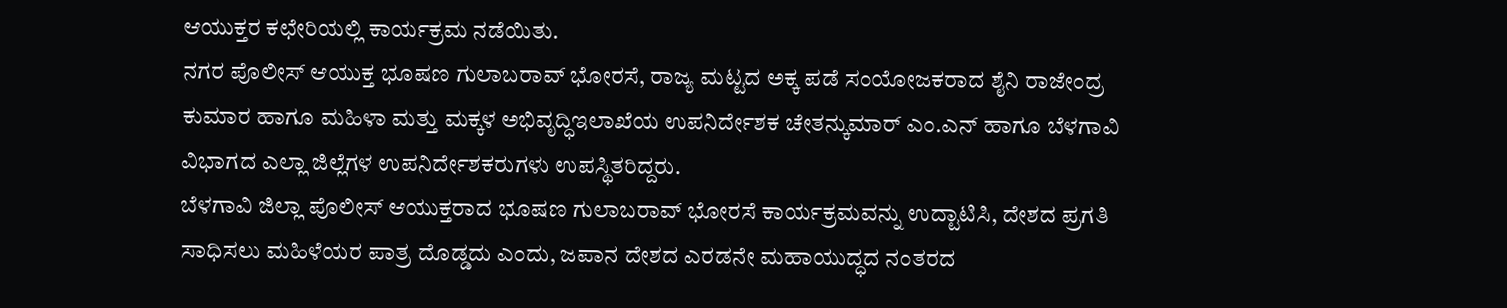ಆಯುಕ್ತರ ಕಛೇರಿಯಲ್ಲಿ ಕಾರ್ಯಕ್ರಮ ನಡೆಯಿತು.
ನಗರ ಪೊಲೀಸ್ ಆಯುಕ್ತ ಭೂಷಣ ಗುಲಾಬರಾವ್ ಭೋರಸೆ, ರಾಜ್ಯ ಮಟ್ಟದ ಅಕ್ಕ ಪಡೆ ಸಂಯೋಜಕರಾದ ಶೈನಿ ರಾಜೇಂದ್ರ ಕುಮಾರ ಹಾಗೂ ಮಹಿಳಾ ಮತ್ತು ಮಕ್ಕಳ ಅಭಿವೃದ್ಧಿಇಲಾಖೆಯ ಉಪನಿರ್ದೇಶಕ ಚೇತನ್ಕುಮಾರ್ ಎಂ.ಎನ್ ಹಾಗೂ ಬೆಳಗಾವಿ ವಿಭಾಗದ ಎಲ್ಲಾ ಜಿಲ್ಲೆಗಳ ಉಪನಿರ್ದೇಶಕರುಗಳು ಉಪಸ್ಥಿತರಿದ್ದರು.
ಬೆಳಗಾವಿ ಜಿಲ್ಲಾ ಪೊಲೀಸ್ ಆಯುಕ್ತರಾದ ಭೂಷಣ ಗುಲಾಬರಾವ್ ಭೋರಸೆ ಕಾರ್ಯಕ್ರಮವನ್ನು ಉದ್ಟಾಟಿಸಿ, ದೇಶದ ಪ್ರಗತಿ ಸಾಧಿಸಲು ಮಹಿಳೆಯರ ಪಾತ್ರ ದೊಡ್ಡದು ಎಂದು, ಜಪಾನ ದೇಶದ ಎರಡನೇ ಮಹಾಯುದ್ಧದ ನಂತರದ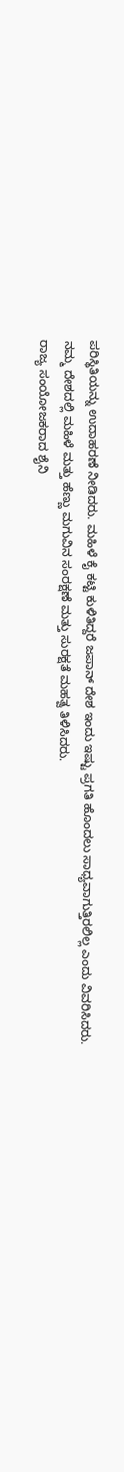ಪರಿಸ್ಥಿತಿಯನ್ನು ಉದಾಹರಣೆ ನೀಡಿದರು. ಮಹಿಳೆ ಕೈ ಕಟ್ಟಿ ಕುಳಿತಿದ್ದರೆ ಜಪಾನ್ ದೇಶ ಇಂದು ಇಷ್ಟು ಪ್ರಗತಿ ಹೊಂದಲು ಸಾಧ್ಯವಾಗುತ್ತಿರಲಿಲ್ಲ ಎಂದು ವಿವರಿಸಿದರು.
ನಮ್ಮ ದೇಶದಲ್ಲಿ ಮಹಿಳೆ ಮತ್ತು ಹೆಣ್ಣು ಮಗುವಿನ ಸಂರಕ್ಷಣೆ ಮತ್ತು ಸುರಕ್ಷತೆ ಮಹತ್ವ ತಿಳಿಸಿದರು.
ರಾಜ್ಯ ಸಂಯೋಜಕರಾದ ಶೈನಿ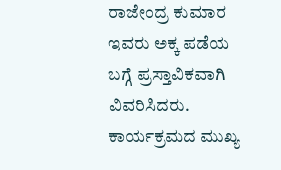ರಾಜೇಂದ್ರ ಕುಮಾರ ಇವರು ಅಕ್ಕ ಪಡೆಯ ಬಗ್ಗೆ ಪ್ರಸ್ತಾವಿಕವಾಗಿ ವಿವರಿಸಿದರು.
ಕಾರ್ಯಕ್ರಮದ ಮುಖ್ಯ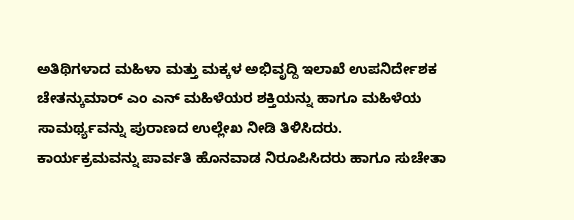ಅತಿಥಿಗಳಾದ ಮಹಿಳಾ ಮತ್ತು ಮಕ್ಕಳ ಅಭಿವೃದ್ದಿ ಇಲಾಖೆ ಉಪನಿರ್ದೇಶಕ ಚೇತನ್ಕುಮಾರ್ ಎಂ ಎನ್ ಮಹಿಳೆಯರ ಶಕ್ತಿಯನ್ನು ಹಾಗೂ ಮಹಿಳೆಯ ಸಾಮರ್ಥ್ಯವನ್ನು ಪುರಾಣದ ಉಲ್ಲೇಖ ನೀಡಿ ತಿಳಿಸಿದರು.
ಕಾರ್ಯಕ್ರಮವನ್ನು ಪಾರ್ವತಿ ಹೊನವಾಡ ನಿರೂಪಿಸಿದರು ಹಾಗೂ ಸುಚೇತಾ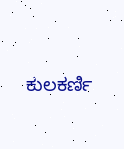ಕುಲಕರ್ಣಿ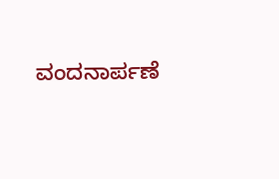ವಂದನಾರ್ಪಣೆ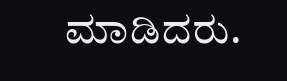ಮಾಡಿದರು.